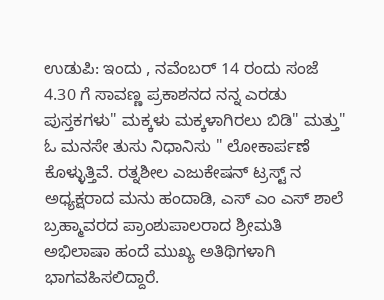ಉಡುಪಿ: ಇಂದು , ನವೆಂಬರ್ 14 ರಂದು ಸಂಜೆ 4.30 ಗೆ ಸಾವಣ್ಣ ಪ್ರಕಾಶನದ ನನ್ನ ಎರಡು ಪುಸ್ತಕಗಳು" ಮಕ್ಕಳು ಮಕ್ಕಳಾಗಿರಲು ಬಿಡಿ" ಮತ್ತು" ಓ ಮನಸೇ ತುಸು ನಿಧಾನಿಸು " ಲೋಕಾರ್ಪಣೆ ಕೊಳ್ಳುತ್ತಿವೆ. ರತ್ನಶೀಲ ಎಜುಕೇಷನ್ ಟ್ರಸ್ಟ್ ನ ಅಧ್ಯಕ್ಷರಾದ ಮನು ಹಂದಾಡಿ, ಎಸ್ ಎಂ ಎಸ್ ಶಾಲೆ ಬ್ರಹ್ಮಾವರದ ಪ್ರಾಂಶುಪಾಲರಾದ ಶ್ರೀಮತಿ ಅಭಿಲಾಷಾ ಹಂದೆ ಮುಖ್ಯ ಅತಿಥಿಗಳಾಗಿ ಭಾಗವಹಿಸಲಿದ್ದಾರೆ.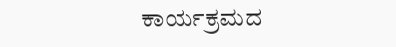ಕಾರ್ಯಕ್ರಮದ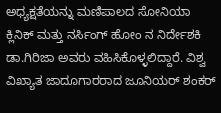ಅಧ್ಯಕ್ಷತೆಯನ್ನು ಮಣಿಪಾಲದ ಸೋನಿಯಾ ಕ್ಲಿನಿಕ್ ಮತ್ತು ನರ್ಸಿಂಗ್ ಹೋಂ ನ ನಿರ್ದೇಶಕಿ ಡಾ.ಗಿರಿಜಾ ಅವರು ವಹಿಸಿಕೊಳ್ಳಲಿದ್ದಾರೆ. ವಿಶ್ವ ವಿಖ್ಯಾತ ಜಾದೂಗಾರರಾದ ಜೂನಿಯರ್ ಶಂಕರ್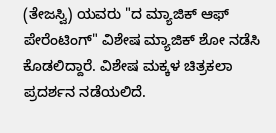(ತೇಜಸ್ವಿ) ಯವರು "ದ ಮ್ಯಾಜಿಕ್ ಆಫ್ ಪೇರೆಂಟಿಂಗ್" ವಿಶೇಷ ಮ್ಯಾಜಿಕ್ ಶೋ ನಡೆಸಿ ಕೊಡಲಿದ್ದಾರೆ. ವಿಶೇಷ ಮಕ್ಕಳ ಚಿತ್ರಕಲಾ ಪ್ರದರ್ಶನ ನಡೆಯಲಿದೆ.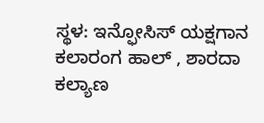ಸ್ಥಳ: ಇನ್ಫೋಸಿಸ್ ಯಕ್ಷಗಾನ ಕಲಾರಂಗ ಹಾಲ್ , ಶಾರದಾ ಕಲ್ಯಾಣ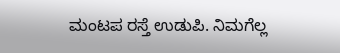ಮಂಟಪ ರಸ್ತೆ ಉಡುಪಿ. ನಿಮಗೆಲ್ಲ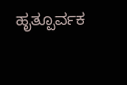ಹೃತ್ಪೂರ್ವಕ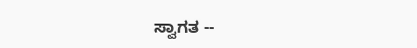ಸ್ವಾಗತ --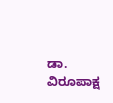ಡಾ. ವಿರೂಪಾಕ್ಷ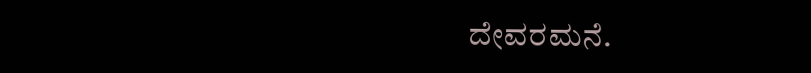ದೇವರಮನೆ.